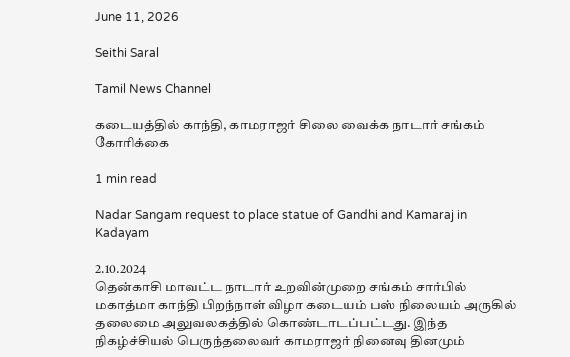June 11, 2026

Seithi Saral

Tamil News Channel

கடையத்தில் காந்தி, காமராஜர் சிலை வைக்க நாடார் சங்கம் கோரிக்கை

1 min read

Nadar Sangam request to place statue of Gandhi and Kamaraj in Kadayam

2.10.2024
தென்காசி மாவட்ட நாடார் உறவின்முறை சங்கம் சார்பில் மகாத்மா காந்தி பிறந்நாள் விழா கடையம் பஸ் நிலையம் அருகில் தலைமை அலுவலகத்தில் கொண்டாடப்பட்டது. இந்த நிகழ்ச்சியல் பெருந்தலைவர் காமராஜர் நினைவு தினமும்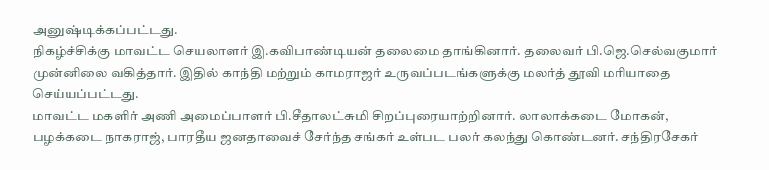அனுஷ்டிக்கப்பட்டது.
நிகழ்ச்சிக்கு மாவட்ட செயலாளர் இ.கவிபாண்டியன் தலைமை தாங்கினார். தலைவர் பி.ஜெ.செல்வகுமார் முன்னிலை வகித்தார். இதில் காந்தி மற்றும் காமராஜர் உருவப்படங்களுக்கு மலர்த் தூவி மரியாதை செய்யப்பட்டது.
மாவட்ட மகளிர் அணி அமைப்பாளர் பி.சீதாலட்சுமி சிறப்புரையாற்றினார். லாலாக்கடை மோகன், பழக்கடை நாகராஜ், பாரதீய ஜனதாவைச் சேர்ந்த சங்கர் உள்பட பலர் கலந்து கொண்டனர். சந்திரசேகர்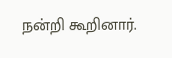நன்றி கூறினார்.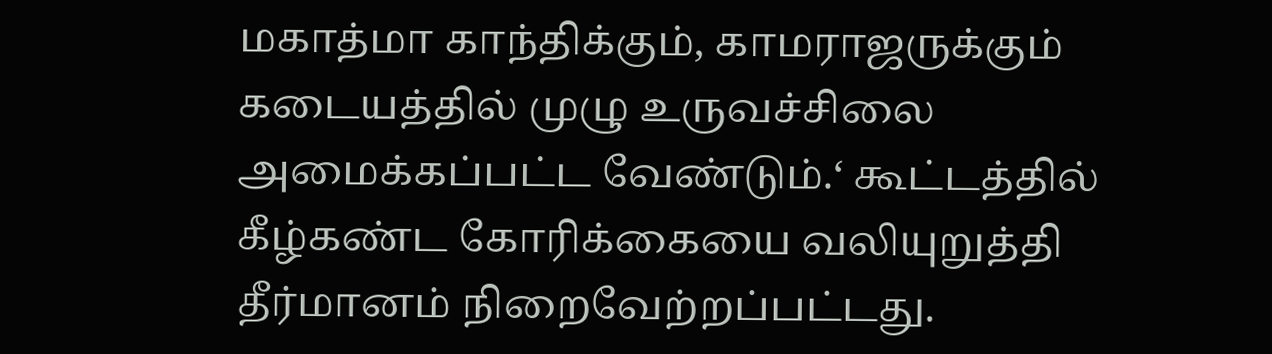மகாத்மா காந்திக்கும், காமராஜருக்கும் கடையத்தில் முழு உருவச்சிலை அமைக்கப்பட்ட வேண்டும்.‘ கூட்டத்தில் கீழ்கண்ட கோரிக்கையை வலியுறுத்தி தீர்மானம் நிறைவேற்றப்பட்டது.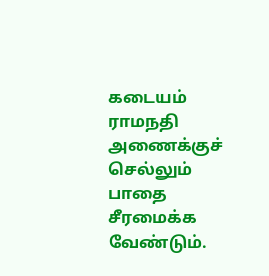கடையம் ராமநதி அணைக்குச் செல்லும் பாதை சீரமைக்க வேண்டும்.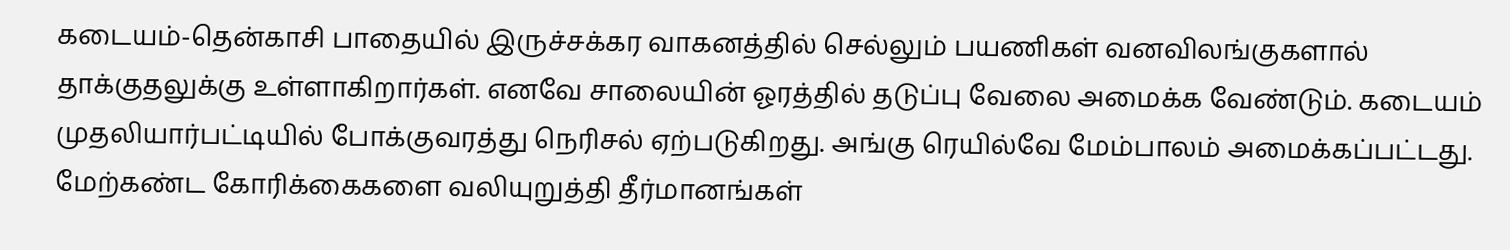கடையம்-தென்காசி பாதையில் இருச்சக்கர வாகனத்தில் செல்லும் பயணிகள் வனவிலங்குகளால் தாக்குதலுக்கு உள்ளாகிறார்கள். எனவே சாலையின் ஓரத்தில் தடுப்பு வேலை அமைக்க வேண்டும். கடையம் முதலியார்பட்டியில் போக்குவரத்து நெரிசல் ஏற்படுகிறது. அங்கு ரெயில்வே மேம்பாலம் அமைக்கப்பட்டது.
மேற்கண்ட கோரிக்கைகளை வலியுறுத்தி தீர்மானங்கள்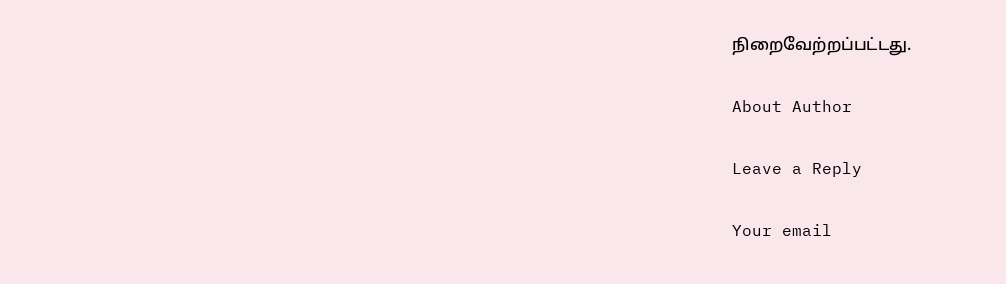நிறைவேற்றப்பட்டது.

About Author

Leave a Reply

Your email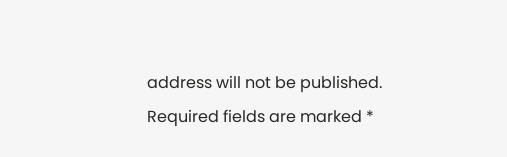address will not be published. Required fields are marked *